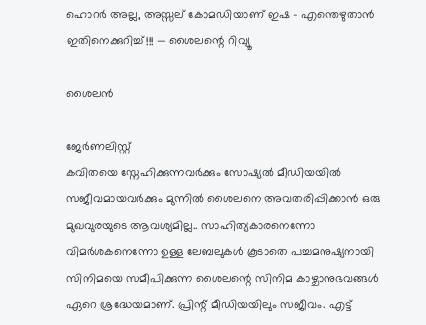ഹൊറർ അല്ല, അസ്സല് കോമഡിയാണ് ഇഷ - എന്തെഴുതാൻ ഇതിനെക്കുറിച്ച്!!! — ശൈലന്റെ റിവ്യൂ

ശൈലൻ

ജേര്‍ണലിസ്റ്റ്
കവിതയെ സ്നേഹിക്കുന്നവർക്കും സോഷ്യൽ മീഡിയയിൽ സജീവമായവർക്കും മുന്നിൽ ശൈലനെ അവതരിപ്പിക്കാൻ ഒരു മുഖവുരയുടെ ആവശ്യമില്ല.. സാഹിത്യകാരനെന്നോ വിമർശകനെന്നോ ഉള്ള ലേബലുകൾ കൂടാതെ പച്ചമനുഷ്യനായി സിനിമയെ സമീപിക്കുന്ന ശൈലന്റെ സിനിമ കാഴ്ചാനുഭവങ്ങൾ ഏറെ ശ്രദ്ധേയമാണ്. പ്രിന്റ് മീഡിയയിലും സജീവം. എട്ട്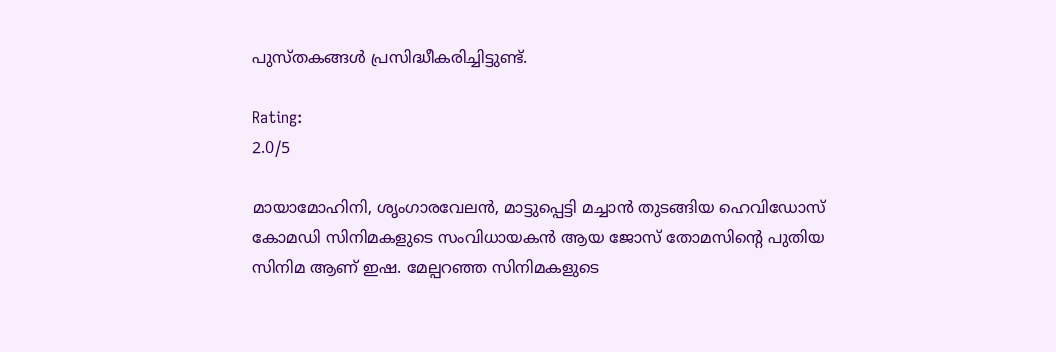പുസ്തകങ്ങൾ പ്രസിദ്ധീകരിച്ചിട്ടുണ്ട്.

Rating:
2.0/5

മായാമോഹിനി, ശൃംഗാരവേലൻ, മാട്ടുപ്പെട്ടി മച്ചാൻ തുടങ്ങിയ ഹെവിഡോസ് കോമഡി സിനിമകളുടെ സംവിധായകൻ ആയ ജോസ് തോമസിന്റെ പുതിയ സിനിമ ആണ് ഇഷ. മേല്പറഞ്ഞ സിനിമകളുടെ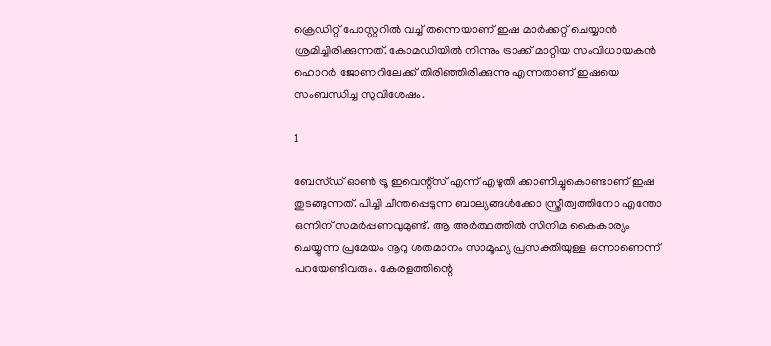ക്രെഡിറ്റ് പോസ്റ്ററിൽ വച്ച് തന്നെയാണ് ഇഷ മാർക്കറ്റ് ചെയ്യാൻ ശ്രമിച്ചിരിക്കുന്നത്. കോമഡിയിൽ നിന്നും ട്രാക്ക് മാറ്റിയ സംവിധായകൻ ഹൊറർ ജോണറിലേക്ക് തിരിഞ്ഞിരിക്കുന്നു എന്നതാണ് ഇഷയെ സംബന്ധിച്ച സുവിശേഷം.

1

ബേസ്ഡ് ഓൺ ട്രൂ ഇവെന്റ്സ് എന്ന് എഴുതി ക്കാണിച്ചുകൊണ്ടാണ് ഇഷ തുടങ്ങുന്നത്. പിച്ചി ചീന്തപ്പെടുന്ന ബാല്യങ്ങൾക്കോ സ്ത്രീത്വത്തിനോ എന്തോ ഒന്നിന് സമർപ്പണവുമുണ്ട്. ആ അർത്ഥത്തിൽ സിനിമ കൈകാര്യം ചെയ്യുന്ന പ്രമേയം നൂറു ശതമാനം സാമൂഹ്യ പ്രസക്തിയുള്ള ഒന്നാണെന്ന് പറയേണ്ടിവരും. കേരളത്തിന്റെ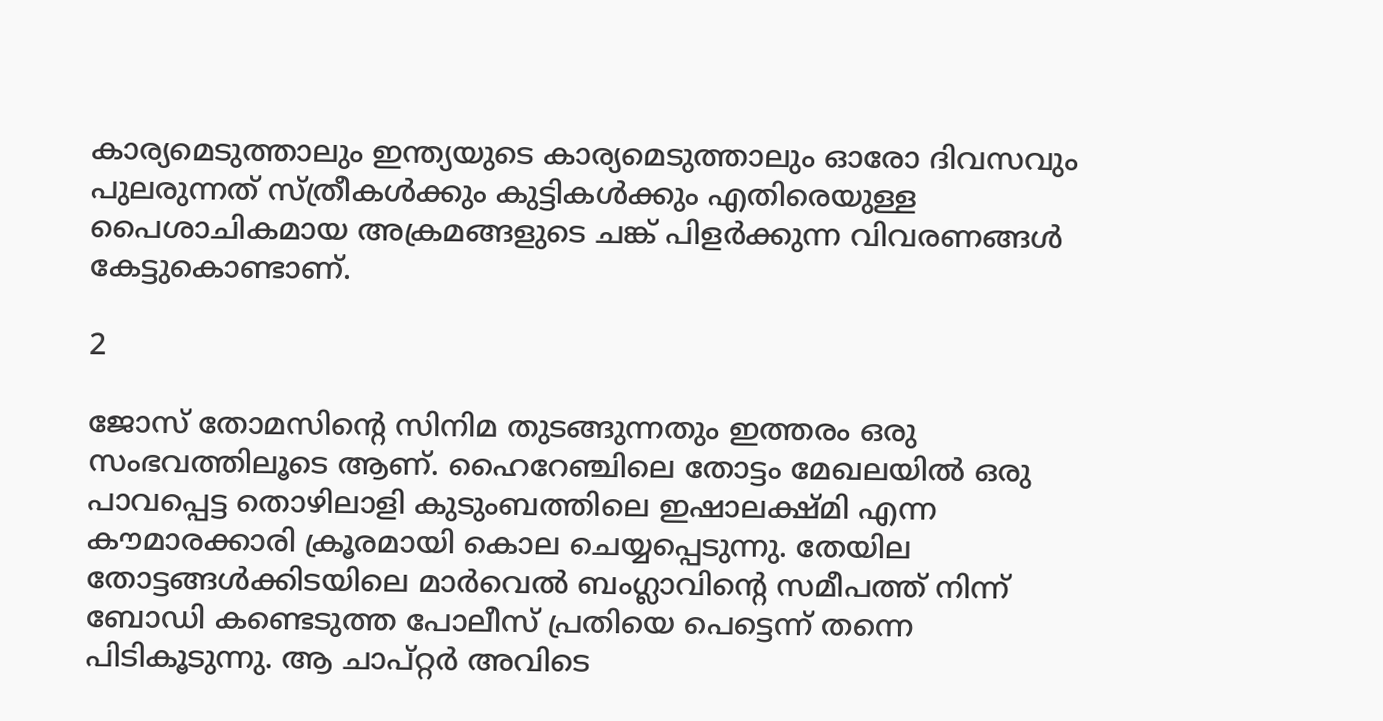കാര്യമെടുത്താലും ഇന്ത്യയുടെ കാര്യമെടുത്താലും ഓരോ ദിവസവും പുലരുന്നത് സ്ത്രീകൾക്കും കുട്ടികൾക്കും എതിരെയുള്ള പൈശാചികമായ അക്രമങ്ങളുടെ ചങ്ക് പിളർക്കുന്ന വിവരണങ്ങൾ കേട്ടുകൊണ്ടാണ്.

2

ജോസ് തോമസിന്റെ സിനിമ തുടങ്ങുന്നതും ഇത്തരം ഒരു സംഭവത്തിലൂടെ ആണ്. ഹൈറേഞ്ചിലെ തോട്ടം മേഖലയിൽ ഒരു പാവപ്പെട്ട തൊഴിലാളി കുടുംബത്തിലെ ഇഷാലക്ഷ്മി എന്ന കൗമാരക്കാരി ക്രൂരമായി കൊല ചെയ്യപ്പെടുന്നു. തേയില തോട്ടങ്ങൾക്കിടയിലെ മാർവെൽ ബംഗ്ലാവിന്റെ സമീപത്ത് നിന്ന് ബോഡി കണ്ടെടുത്ത പോലീസ് പ്രതിയെ പെട്ടെന്ന് തന്നെ പിടികൂടുന്നു. ആ ചാപ്റ്റർ അവിടെ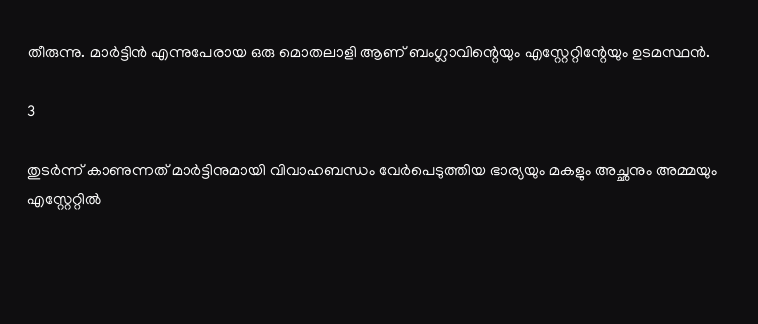തീരുന്നു. മാർട്ടിൻ എന്നുപേരായ ഒരു മൊതലാളി ആണ് ബംഗ്ലാവിന്റെയും എസ്റ്റേറ്റിന്റേയും ഉടമസ്ഥൻ.

3

തുടർന്ന് കാണുന്നത് മാർട്ടിനുമായി വിവാഹബന്ധം വേർപെടുത്തിയ ഭാര്യയും മകളും അച്ഛനും അമ്മയും എസ്റ്റേറ്റിൽ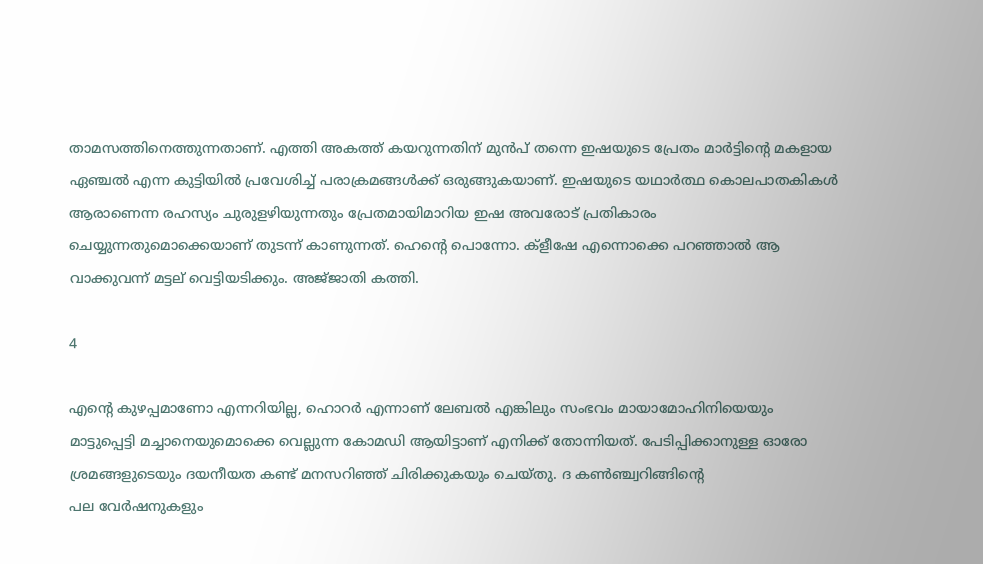താമസത്തിനെത്തുന്നതാണ്. എത്തി അകത്ത് കയറുന്നതിന് മുൻപ് തന്നെ ഇഷയുടെ പ്രേതം മാർട്ടിന്റെ മകളായ ഏഞ്ചൽ എന്ന കുട്ടിയിൽ പ്രവേശിച്ച് പരാക്രമങ്ങൾക്ക് ഒരുങ്ങുകയാണ്. ഇഷയുടെ യഥാർത്ഥ കൊലപാതകികൾ ആരാണെന്ന രഹസ്യം ചുരുളഴിയുന്നതും പ്രേതമായിമാറിയ ഇഷ അവരോട് പ്രതികാരം ചെയ്യുന്നതുമൊക്കെയാണ് തുടന്ന് കാണുന്നത്. ഹെന്റെ പൊന്നോ. ക്ളീഷേ എന്നൊക്കെ പറഞ്ഞാൽ ആ വാക്കുവന്ന് മട്ടല് വെട്ടിയടിക്കും. അജ്‌ജാതി കത്തി.

4

എന്റെ കുഴപ്പമാണോ എന്നറിയില്ല, ഹൊറർ എന്നാണ് ലേബൽ എങ്കിലും സംഭവം മായാമോഹിനിയെയും മാട്ടുപ്പെട്ടി മച്ചാനെയുമൊക്കെ വെല്ലുന്ന കോമഡി ആയിട്ടാണ് എനിക്ക് തോന്നിയത്. പേടിപ്പിക്കാനുള്ള ഓരോ ശ്രമങ്ങളുടെയും ദയനീയത കണ്ട് മനസറിഞ്ഞ് ചിരിക്കുകയും ചെയ്തു. ദ കണ്‍ഞ്ച്വറിങ്ങിന്റെ
പല വേർഷനുകളും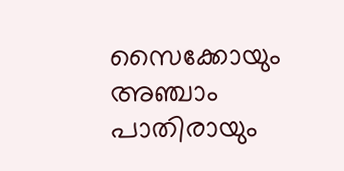സൈക്കോയും അഞ്ചാം പാതിരായും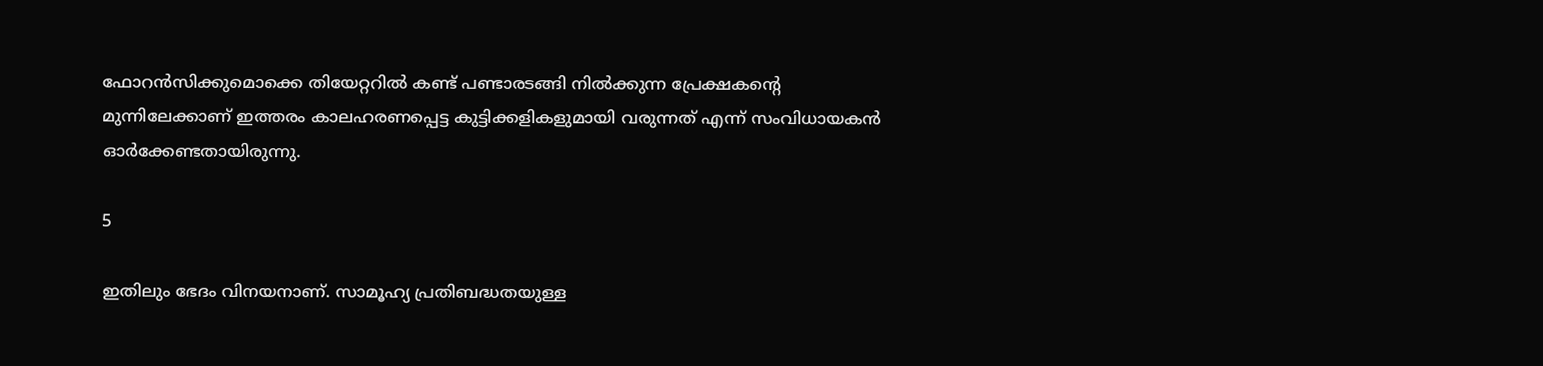ഫോറൻസിക്കുമൊക്കെ തിയേറ്ററിൽ കണ്ട് പണ്ടാരടങ്ങി നിൽക്കുന്ന പ്രേക്ഷകന്റെ മുന്നിലേക്കാണ് ഇത്തരം കാലഹരണപ്പെട്ട കുട്ടിക്കളികളുമായി വരുന്നത് എന്ന് സംവിധായകൻ ഓർക്കേണ്ടതായിരുന്നു.

5

ഇതിലും ഭേദം വിനയനാണ്. സാമൂഹ്യ പ്രതിബദ്ധതയുള്ള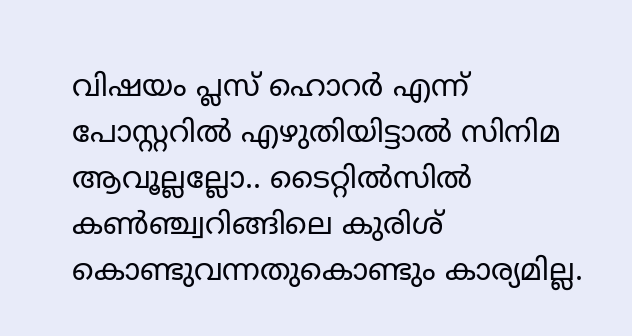വിഷയം പ്ലസ് ഹൊറർ എന്ന് പോസ്റ്ററിൽ എഴുതിയിട്ടാൽ സിനിമ ആവൂല്ലല്ലോ.. ടൈറ്റിൽസിൽ കണ്‍ഞ്ച്വറിങ്ങിലെ കുരിശ് കൊണ്ടുവന്നതുകൊണ്ടും കാര്യമില്ല.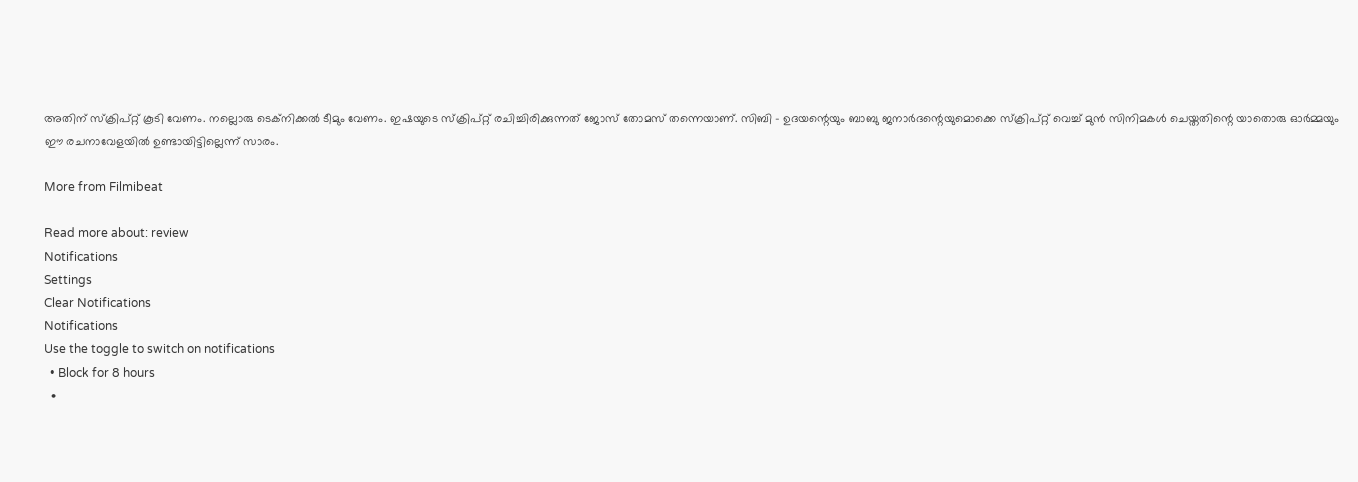അതിന് സ്ക്രിപ്റ്റ് കൂടി വേണം. നല്ലൊരു ടെക്നിക്കൽ ടീമും വേണം. ഇഷയുടെ സ്ക്രിപ്റ്റ് രചിച്ചിരിക്കുന്നത് ജോസ് തോമസ് തന്നെയാണ്. സിബി - ഉദയന്റെയും ബാബു ജനാർദന്റെയുമൊക്കെ സ്ക്രിപ്റ്റ് വെച്ച് മുൻ സിനിമകൾ ചെയ്തതിന്റെ യാതൊരു ഓർമ്മയും ഈ രചനാവേളയിൽ ഉണ്ടായിട്ടില്ലെന്ന് സാരം.

More from Filmibeat

Read more about: review
Notifications
Settings
Clear Notifications
Notifications
Use the toggle to switch on notifications
  • Block for 8 hours
  •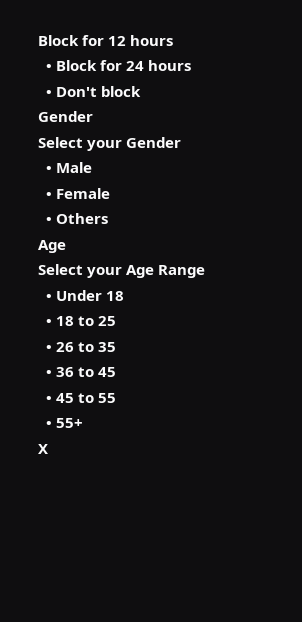Block for 12 hours
  • Block for 24 hours
  • Don't block
Gender
Select your Gender
  • Male
  • Female
  • Others
Age
Select your Age Range
  • Under 18
  • 18 to 25
  • 26 to 35
  • 36 to 45
  • 45 to 55
  • 55+
X